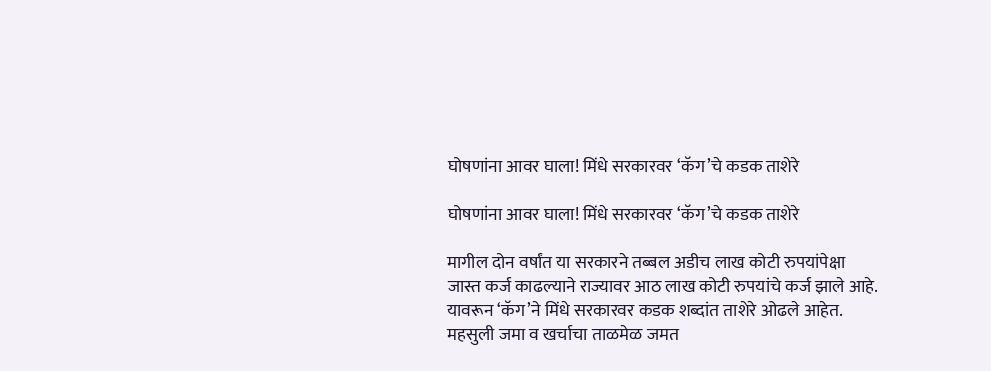घोषणांना आवर घाला! मिंधे सरकारवर ‘कॅग’चे कडक ताशेरे

घोषणांना आवर घाला! मिंधे सरकारवर ‘कॅग’चे कडक ताशेरे

मागील दोन वर्षांत या सरकारने तब्बल अडीच लाख कोटी रुपयांपेक्षा जास्त कर्ज काढल्याने राज्यावर आठ लाख कोटी रुपयांचे कर्ज झाले आहे. यावरून ‘कॅग’ने मिंधे सरकारवर कडक शब्दांत ताशेरे ओढले आहेत. महसुली जमा व खर्चाचा ताळमेळ जमत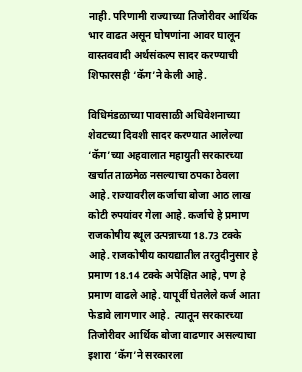नाही. परिणामी राज्याच्या तिजोरीवर आर्थिक भार वाढत असून घोषणांना आवर घालून वास्तववादी अर्थसंकल्प सादर करण्याची शिफारसही ‘कॅग’ने केली आहे.

विधिमंडळाच्या पावसाळी अधिवेशनाच्या शेवटच्या दिवशी सादर करण्यात आलेल्या ‘कॅग’च्या अहवालात महायुती सरकारच्या खर्चात ताळमेळ नसल्याचा ठपका ठेवला आहे. राज्यावरील कर्जाचा बोजा आठ लाख कोटी रुपयांवर गेला आहे. कर्जाचे हे प्रमाण राजकोषीय स्थूल उत्पन्नाच्या 18.73 टक्के आहे. राजकोषीय कायद्यातील तरतुदीनुसार हे प्रमाण 18.14 टक्के अपेक्षित आहे, पण हे प्रमाण वाढले आहे. यापूर्वी घेतलेले कर्ज आता फेडावे लागणार आहे.  त्यातून सरकारच्या तिजोरीवर आर्थिक बोजा वाढणार असल्याचा इशारा ‘कॅग’ने सरकारला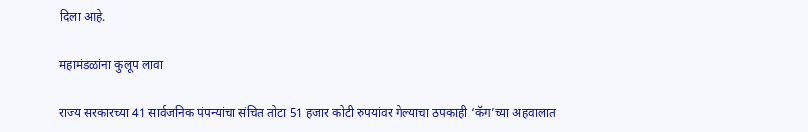दिला आहे.

महामंडळांना कुलूप लावा

राज्य सरकारच्या 41 सार्वजनिक पंपन्यांचा संचित तोटा 51 हजार कोटी रुपयांवर गेल्याचा ठपकाही ‘कॅग’च्या अहवालात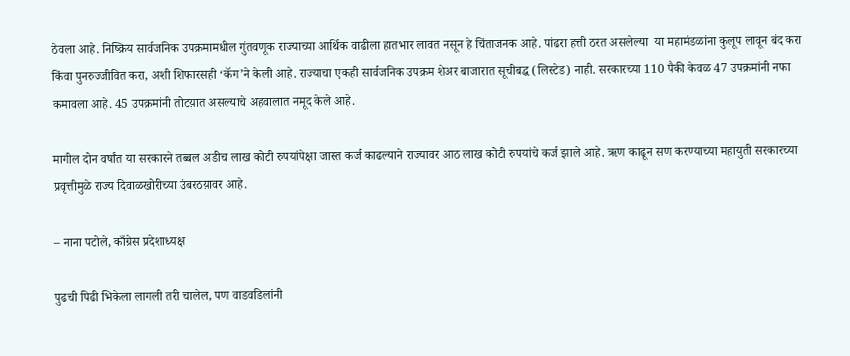ठेवला आहे. निष्क्रिय सार्वजनिक उपक्रमामधील गुंतवणूक राज्याच्या आर्थिक वाढीला हातभार लावत नसून हे चिंताजनक आहे. पांढरा हत्ती ठरत असलेल्या  या महामंडळांना कुलूप लावून बंद करा किंवा पुनरुज्जीवित करा, अशी शिफारसही ‘कॅग’ने केली आहे. राज्याचा एकही सार्वजनिक उपक्रम शेअर बाजारात सूचीबद्ध (लिस्टेड) नाही. सरकारच्या 110 पैकी केवळ 47 उपक्रमांनी नफा कमावला आहे. 45 उपक्रमांनी तोटय़ात असल्याचे अहवालात नमूद केले आहे.

मागील दोन वर्षांत या सरकारने तब्बल अडीच लाख कोटी रुपयांपेक्षा जास्त कर्ज काढल्याने राज्यावर आठ लाख कोटी रुपयांचे कर्ज झाले आहे. ऋण काढून सण करण्याच्या महायुती सरकारच्या प्रवृत्तीमुळे राज्य दिवाळखोरीच्या उंबरठय़ावर आहे.

– नाना पटोले, काँग्रेस प्रदेशाध्यक्ष

पुढची पिढी भिकेला लागली तरी चालेल, पण वाडवडिलांनी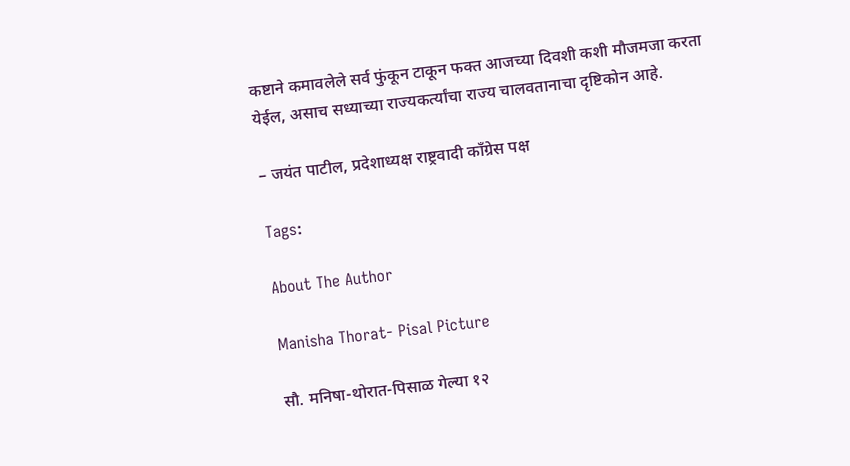कष्टाने कमावलेले सर्व फुंकून टाकून फक्त आजच्या दिवशी कशी मौजमजा करता येईल, असाच सध्याच्या राज्यकर्त्यांचा राज्य चालवतानाचा दृष्टिकोन आहे.

– जयंत पाटील, प्रदेशाध्यक्ष राष्ट्रवादी काँग्रेस पक्ष

Tags:

About The Author

Manisha Thorat- Pisal Picture

सौ. मनिषा-थोरात-पिसाळ गेल्या १२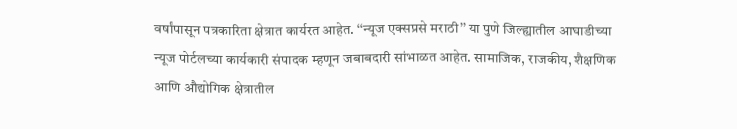वर्षांपासून पत्रकारिता क्षेत्रात कार्यरत आहेत. ‘‘न्यूज एक्सप्रसे मराठी’’ या पुणे जिल्ह्यातील आघाडीच्या न्यूज पोर्टलच्या कार्यकारी संपादक म्हणून जबाबदारी सांभाळत आहेत. सामाजिक, राजकीय, शैक्षणिक आणि औद्योगिक क्षेत्रातील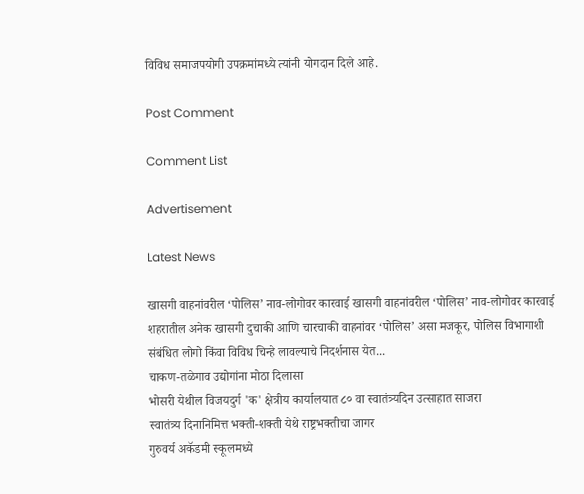विविध समाजपयोगी उपक्रमांमध्ये त्यांनी योगदान दिले आहे.

Post Comment

Comment List

Advertisement

Latest News

खासगी वाहनांवरील ‘पोलिस’ नाव-लोगोवर कारवाई खासगी वाहनांवरील ‘पोलिस’ नाव-लोगोवर कारवाई
शहरातील अनेक खासगी दुचाकी आणि चारचाकी वाहनांवर ‘पोलिस’ असा मजकूर, पोलिस विभागाशी संबंधित लोगो किंवा विविध चिन्हे लावल्याचे निदर्शनास येत...
चाकण-तळेगाव उद्योगांना मोठा दिलासा
भोसरी येथील विजयदुर्ग 'क' क्षेत्रीय कार्यालयात ८० वा स्वातंत्र्यदिन उत्साहात साजरा
स्वातंत्र्य दिनानिमित्त भक्ती-शक्ती येथे राष्ट्रभक्तीचा जागर
गुरुवर्य अकॅडमी स्कूलमध्ये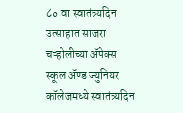८० वा स्वातंत्र्यदिन उत्साहात साजरा
चऱ्होलीच्या अ‍ॅपेक्स स्कूल अ‍ॅण्ड ज्युनियर कॉलेजमध्ये स्वातंत्र्यदिन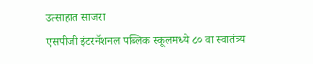उत्साहात साजरा
एसपीजी इंटरनॅशनल पब्लिक स्कूलमध्ये ८० वा स्वातंत्र्य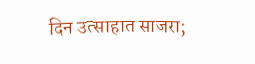दिन उत्साहात साजरा;